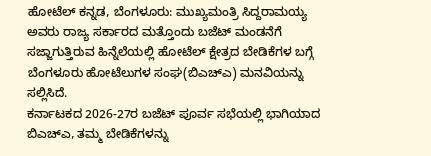ಹೋಟೆಲ್ ಕನ್ನಡ, ಬೆಂಗಳೂರು: ಮುಖ್ಯಮಂತ್ರಿ ಸಿದ್ದರಾಮಯ್ಯ ಅವರು ರಾಜ್ಯ ಸರ್ಕಾರದ ಮತ್ತೊಂದು ಬಜೆಟ್ ಮಂಡನೆಗೆ ಸಜ್ಜಾಗುತ್ತಿರುವ ಹಿನ್ನೆಲೆಯಲ್ಲಿ ಹೋಟೆಲ್ ಕ್ಷೇತ್ರದ ಬೇಡಿಕೆಗಳ ಬಗ್ಗೆ ಬೆಂಗಳೂರು ಹೋಟೆಲುಗಳ ಸಂಘ(ಬಿಎಚ್ಎ) ಮನವಿಯನ್ನು ಸಲ್ಲಿಸಿದೆ.
ಕರ್ನಾಟಕದ 2026-27ರ ಬಜೆಟ್ ಪೂರ್ವ ಸಭೆಯಲ್ಲಿ ಭಾಗಿಯಾದ ಬಿಎಚ್ಎ, ತಮ್ಮ ಬೇಡಿಕೆಗಳನ್ನು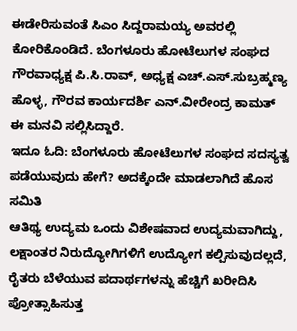ಈಡೇರಿಸುವಂತೆ ಸಿಎಂ ಸಿದ್ದರಾಮಯ್ಯ ಅವರಲ್ಲಿ ಕೋರಿಕೊಂಡಿದೆ. ಬೆಂಗಳೂರು ಹೋಟೆಲುಗಳ ಸಂಘದ ಗೌರವಾಧ್ಯಕ್ಷ ಪಿ.ಸಿ.ರಾವ್, ಅಧ್ಯಕ್ಷ ಎಚ್.ಎಸ್.ಸುಬ್ರಹ್ಮಣ್ಯ ಹೊಳ್ಳ, ಗೌರವ ಕಾರ್ಯದರ್ಶಿ ಎನ್.ವೀರೇಂದ್ರ ಕಾಮತ್ ಈ ಮನವಿ ಸಲ್ಲಿಸಿದ್ದಾರೆ.
ಇದೂ ಓದಿ: ಬೆಂಗಳೂರು ಹೋಟೆಲುಗಳ ಸಂಘದ ಸದಸ್ಯತ್ವ ಪಡೆಯುವುದು ಹೇಗೆ? ಅದಕ್ಕೆಂದೇ ಮಾಡಲಾಗಿದೆ ಹೊಸ ಸಮಿತಿ
ಆತಿಥ್ಯ ಉದ್ಯಮ ಒಂದು ವಿಶೇಷವಾದ ಉದ್ಯಮವಾಗಿದ್ದು, ಲಕ್ಷಾಂತರ ನಿರುದ್ಯೋಗಿಗಳಿಗೆ ಉದ್ಯೋಗ ಕಲ್ಪಿಸುವುದಲ್ಲದೆ, ರೈತರು ಬೆಳೆಯುವ ಪದಾರ್ಥಗಳನ್ನು ಹೆಚ್ಚಿಗೆ ಖರೀದಿಸಿ ಪ್ರೋತ್ಸಾಹಿಸುತ್ತ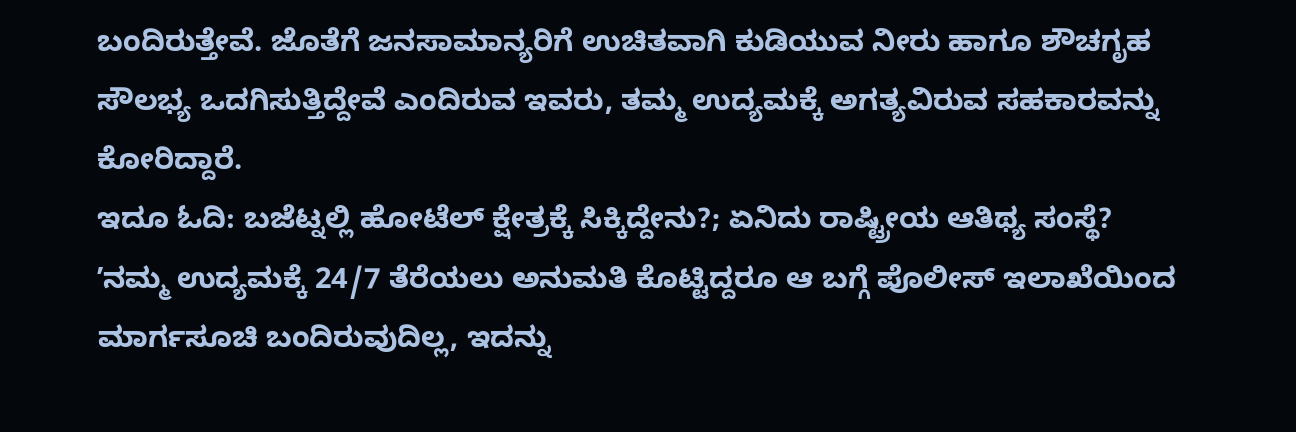ಬಂದಿರುತ್ತೇವೆ. ಜೊತೆಗೆ ಜನಸಾಮಾನ್ಯರಿಗೆ ಉಚಿತವಾಗಿ ಕುಡಿಯುವ ನೀರು ಹಾಗೂ ಶೌಚಗೃಹ ಸೌಲಭ್ಯ ಒದಗಿಸುತ್ತಿದ್ದೇವೆ ಎಂದಿರುವ ಇವರು, ತಮ್ಮ ಉದ್ಯಮಕ್ಕೆ ಅಗತ್ಯವಿರುವ ಸಹಕಾರವನ್ನು ಕೋರಿದ್ದಾರೆ.
ಇದೂ ಓದಿ: ಬಜೆಟ್ನಲ್ಲಿ ಹೋಟೆಲ್ ಕ್ಷೇತ್ರಕ್ಕೆ ಸಿಕ್ಕಿದ್ದೇನು?; ಏನಿದು ರಾಷ್ಟ್ರೀಯ ಆತಿಥ್ಯ ಸಂಸ್ಥೆ?
ʼನಮ್ಮ ಉದ್ಯಮಕ್ಕೆ 24/7 ತೆರೆಯಲು ಅನುಮತಿ ಕೊಟ್ಟಿದ್ದರೂ ಆ ಬಗ್ಗೆ ಪೊಲೀಸ್ ಇಲಾಖೆಯಿಂದ ಮಾರ್ಗಸೂಚಿ ಬಂದಿರುವುದಿಲ್ಲ, ಇದನ್ನು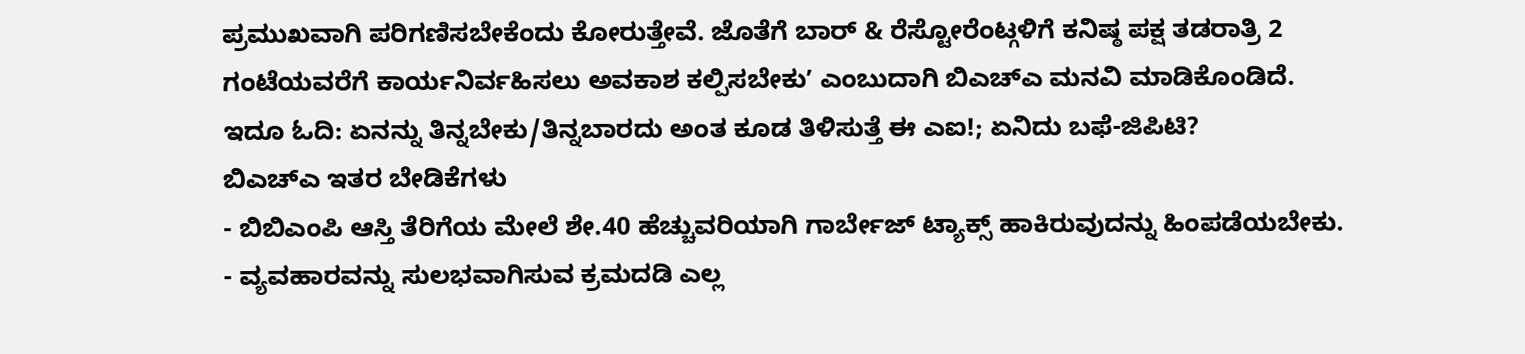ಪ್ರಮುಖವಾಗಿ ಪರಿಗಣಿಸಬೇಕೆಂದು ಕೋರುತ್ತೇವೆ. ಜೊತೆಗೆ ಬಾರ್ & ರೆಸ್ಟೋರೆಂಟ್ಗಳಿಗೆ ಕನಿಷ್ಠ ಪಕ್ಷ ತಡರಾತ್ರಿ 2 ಗಂಟೆಯವರೆಗೆ ಕಾರ್ಯನಿರ್ವಹಿಸಲು ಅವಕಾಶ ಕಲ್ಪಿಸಬೇಕುʼ ಎಂಬುದಾಗಿ ಬಿಎಚ್ಎ ಮನವಿ ಮಾಡಿಕೊಂಡಿದೆ.
ಇದೂ ಓದಿ: ಏನನ್ನು ತಿನ್ನಬೇಕು/ತಿನ್ನಬಾರದು ಅಂತ ಕೂಡ ತಿಳಿಸುತ್ತೆ ಈ ಎಐ!; ಏನಿದು ಬಫೆ-ಜಿಪಿಟಿ?
ಬಿಎಚ್ಎ ಇತರ ಬೇಡಿಕೆಗಳು
- ಬಿಬಿಎಂಪಿ ಆಸ್ತಿ ತೆರಿಗೆಯ ಮೇಲೆ ಶೇ.40 ಹೆಚ್ಚುವರಿಯಾಗಿ ಗಾರ್ಬೇಜ್ ಟ್ಯಾಕ್ಸ್ ಹಾಕಿರುವುದನ್ನು ಹಿಂಪಡೆಯಬೇಕು.
- ವ್ಯವಹಾರವನ್ನು ಸುಲಭವಾಗಿಸುವ ಕ್ರಮದಡಿ ಎಲ್ಲ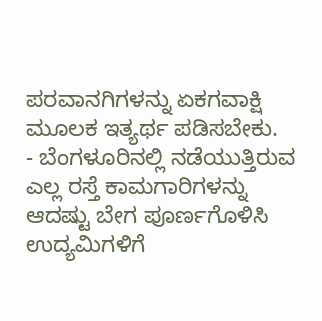ಪರವಾನಗಿಗಳನ್ನು ಏಕಗವಾಕ್ಷಿ ಮೂಲಕ ಇತ್ಯರ್ಥ ಪಡಿಸಬೇಕು.
- ಬೆಂಗಳೂರಿನಲ್ಲಿ ನಡೆಯುತ್ತಿರುವ ಎಲ್ಲ ರಸ್ತೆ ಕಾಮಗಾರಿಗಳನ್ನು ಆದಷ್ಟು ಬೇಗ ಪೂರ್ಣಗೊಳಿಸಿ ಉದ್ಯಮಿಗಳಿಗೆ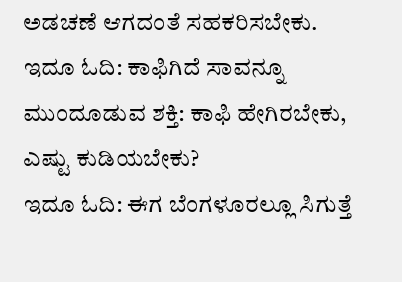ಅಡಚಣೆ ಆಗದಂತೆ ಸಹಕರಿಸಬೇಕು.
ಇದೂ ಓದಿ: ಕಾಫಿಗಿದೆ ಸಾವನ್ನೂ ಮುಂದೂಡುವ ಶಕ್ತಿ: ಕಾಫಿ ಹೇಗಿರಬೇಕು, ಎಷ್ಟು ಕುಡಿಯಬೇಕು?
ಇದೂ ಓದಿ: ಈಗ ಬೆಂಗಳೂರಲ್ಲೂ ಸಿಗುತ್ತೆ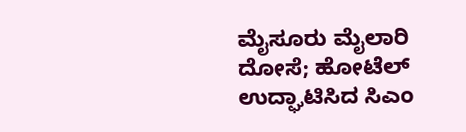ಮೈಸೂರು ಮೈಲಾರಿ ದೋಸೆ; ಹೋಟೆಲ್ ಉದ್ಘಾಟಿಸಿದ ಸಿಎಂ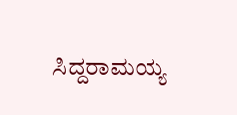ಸಿದ್ದರಾಮಯ್ಯ